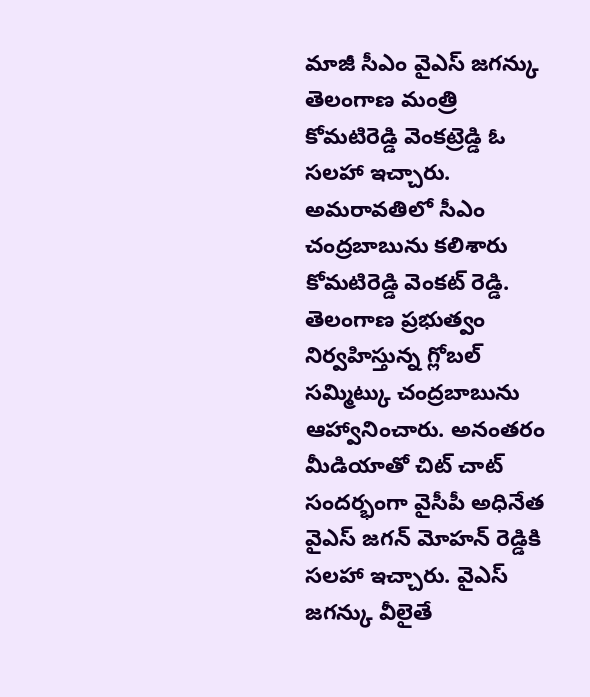మాజీ సీఎం వైఎస్ జగన్కు తెలంగాణ మంత్రి కోమటిరెడ్డి వెంకట్రెడ్డి ఓ సలహా ఇచ్చారు. అమరావతిలో సీఎం చంద్రబాబును కలిశారు కోమటిరెడ్డి వెంకట్ రెడ్డి. తెలంగాణ ప్రభుత్వం నిర్వహిస్తున్న గ్లోబల్ సమ్మిట్కు చంద్రబాబును ఆహ్వానించారు. అనంతరం మీడియాతో చిట్ చాట్ సందర్భంగా వైసీపీ అధినేత వైఎస్ జగన్ మోహన్ రెడ్డికి సలహా ఇచ్చారు. వైఎస్ జగన్కు వీలైతే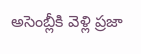అసెంబ్లీకి వెళ్లి ప్రజా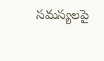సమస్యలపై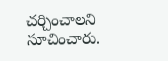చర్చించాలని సూచించారు.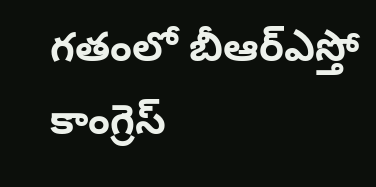గతంలో బీఆర్ఎస్తో కాంగ్రెస్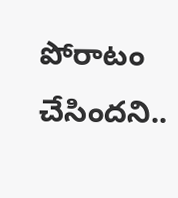పోరాటం చేసిందని..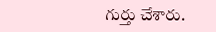గుర్తు చేశారు.